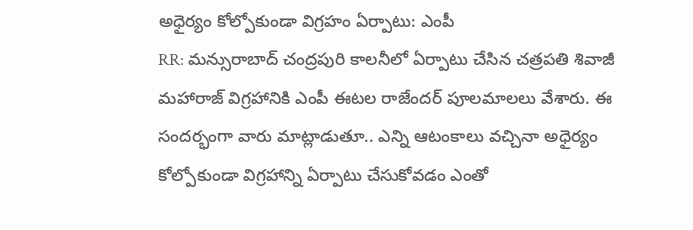అధైర్యం కోల్పోకుండా విగ్రహం ఏర్పాటు: ఎంపీ
RR: మన్సురాబాద్ చంద్రపురి కాలనీలో ఏర్పాటు చేసిన చత్రపతి శివాజీ మహారాజ్ విగ్రహానికి ఎంపీ ఈటల రాజేందర్ పూలమాలలు వేశారు. ఈ సందర్భంగా వారు మాట్లాడుతూ.. ఎన్ని ఆటంకాలు వచ్చినా అధైర్యం కోల్పోకుండా విగ్రహాన్ని ఏర్పాటు చేసుకోవడం ఎంతో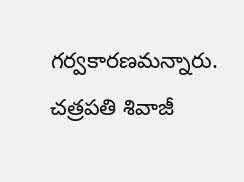గర్వకారణమన్నారు. చత్రపతి శివాజీ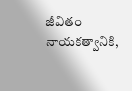జీవితం నాయకత్వానికి,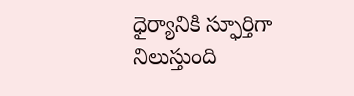ధైర్యానికి స్ఫూర్తిగా నిలుస్తుంది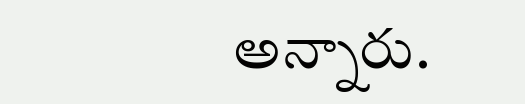అన్నారు.